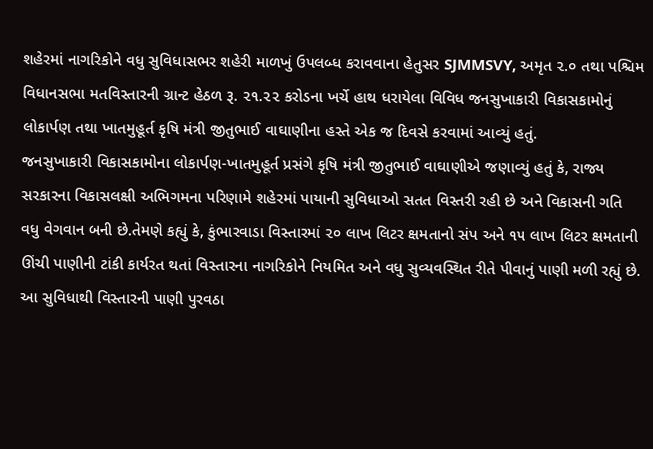શહેરમાં નાગરિકોને વધુ સુવિધાસભર શહેરી માળખું ઉપલબ્ધ કરાવવાના હેતુસર SJMMSVY, અમૃત ૨.૦ તથા પશ્ચિમ વિધાનસભા મતવિસ્તારની ગ્રાન્ટ હેઠળ રૂ. ૨૧.૨૨ કરોડના ખર્ચે હાથ ધરાયેલા વિવિધ જનસુખાકારી વિકાસકામોનું લોકાર્પણ તથા ખાતમુહૂર્ત કૃષિ મંત્રી જીતુભાઈ વાઘાણીના હસ્તે એક જ દિવસે કરવામાં આવ્યું હતું.
જનસુખાકારી વિકાસકામોના લોકાર્પણ-ખાતમુહૂર્ત પ્રસંગે કૃષિ મંત્રી જીતુભાઈ વાઘાણીએ જણાવ્યું હતું કે, રાજ્ય સરકારના વિકાસલક્ષી અભિગમના પરિણામે શહેરમાં પાયાની સુવિધાઓ સતત વિસ્તરી રહી છે અને વિકાસની ગતિ વધુ વેગવાન બની છે.તેમણે કહ્યું કે, કુંભારવાડા વિસ્તારમાં ૨૦ લાખ લિટર ક્ષમતાનો સંપ અને ૧૫ લાખ લિટર ક્ષમતાની ઊંચી પાણીની ટાંકી કાર્યરત થતાં વિસ્તારના નાગરિકોને નિયમિત અને વધુ સુવ્યવસ્થિત રીતે પીવાનું પાણી મળી રહ્યું છે. આ સુવિધાથી વિસ્તારની પાણી પુરવઠા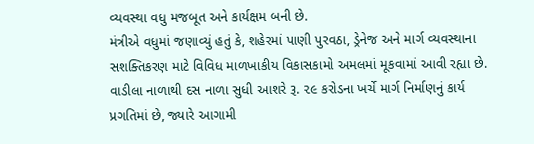વ્યવસ્થા વધુ મજબૂત અને કાર્યક્ષમ બની છે.
મંત્રીએ વધુમાં જણાવ્યું હતું કે, શહેરમાં પાણી પુરવઠા, ડ્રેનેજ અને માર્ગ વ્યવસ્થાના સશક્તિકરણ માટે વિવિધ માળખાકીય વિકાસકામો અમલમાં મૂકવામાં આવી રહ્યા છે. વાડીલા નાળાથી દસ નાળા સુધી આશરે રૂ. ૨૯ કરોડના ખર્ચે માર્ગ નિર્માણનું કાર્ય પ્રગતિમાં છે, જ્યારે આગામી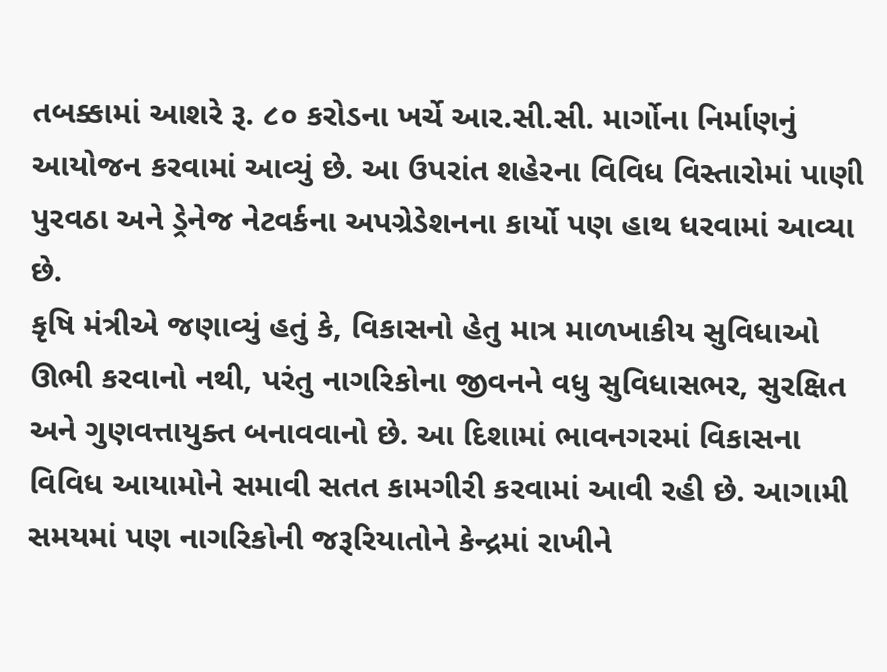તબક્કામાં આશરે રૂ. ૮૦ કરોડના ખર્ચે આર.સી.સી. માર્ગોના નિર્માણનું આયોજન કરવામાં આવ્યું છે. આ ઉપરાંત શહેરના વિવિધ વિસ્તારોમાં પાણી પુરવઠા અને ડ્રેનેજ નેટવર્કના અપગ્રેડેશનના કાર્યો પણ હાથ ધરવામાં આવ્યા છે.
કૃષિ મંત્રીએ જણાવ્યું હતું કે, વિકાસનો હેતુ માત્ર માળખાકીય સુવિધાઓ ઊભી કરવાનો નથી, પરંતુ નાગરિકોના જીવનને વધુ સુવિધાસભર, સુરક્ષિત અને ગુણવત્તાયુક્ત બનાવવાનો છે. આ દિશામાં ભાવનગરમાં વિકાસના વિવિધ આયામોને સમાવી સતત કામગીરી કરવામાં આવી રહી છે. આગામી સમયમાં પણ નાગરિકોની જરૂરિયાતોને કેન્દ્રમાં રાખીને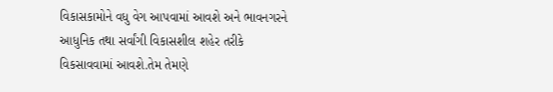વિકાસકામોને વધુ વેગ આપવામાં આવશે અને ભાવનગરને આધુનિક તથા સર્વાંગી વિકાસશીલ શહેર તરીકે વિકસાવવામાં આવશે.તેમ તેમણે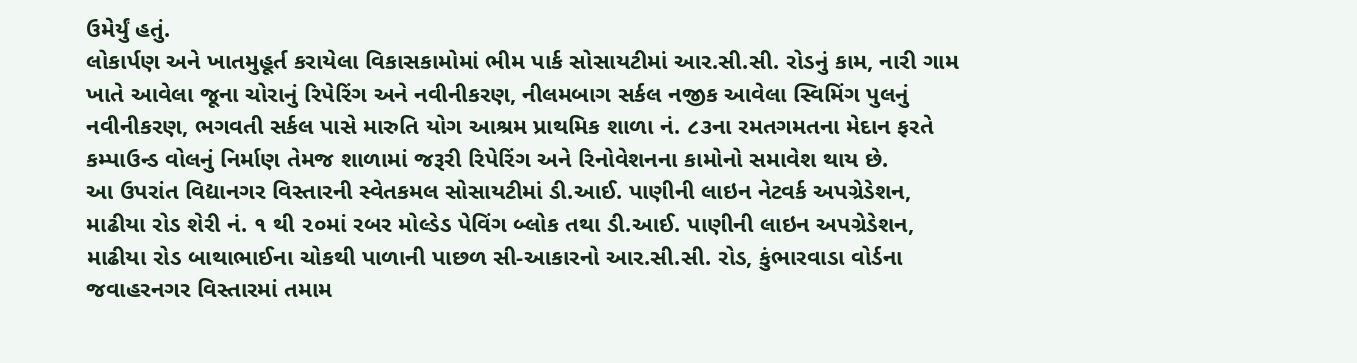ઉમેર્યું હતું.
લોકાર્પણ અને ખાતમુહૂર્ત કરાયેલા વિકાસકામોમાં ભીમ પાર્ક સોસાયટીમાં આર.સી.સી. રોડનું કામ, નારી ગામ ખાતે આવેલા જૂના ચોરાનું રિપેરિંગ અને નવીનીકરણ, નીલમબાગ સર્કલ નજીક આવેલા સ્વિમિંગ પુલનું નવીનીકરણ, ભગવતી સર્કલ પાસે મારુતિ યોગ આશ્રમ પ્રાથમિક શાળા નં. ૮૩ના રમતગમતના મેદાન ફરતે કમ્પાઉન્ડ વોલનું નિર્માણ તેમજ શાળામાં જરૂરી રિપેરિંગ અને રિનોવેશનના કામોનો સમાવેશ થાય છે.
આ ઉપરાંત વિદ્યાનગર વિસ્તારની સ્વેતકમલ સોસાયટીમાં ડી.આઈ. પાણીની લાઇન નેટવર્ક અપગ્રેડેશન, માઢીયા રોડ શેરી નં. ૧ થી ૨૦માં રબર મોલ્ડેડ પેવિંગ બ્લોક તથા ડી.આઈ. પાણીની લાઇન અપગ્રેડેશન, માઢીયા રોડ બાથાભાઈના ચોકથી પાળાની પાછળ સી-આકારનો આર.સી.સી. રોડ, કુંભારવાડા વોર્ડના જવાહરનગર વિસ્તારમાં તમામ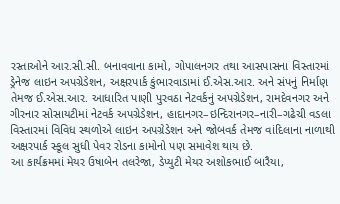રસ્તાઓને આર.સી.સી. બનાવવાના કામો, ગોપાલનગર તથા આસપાસના વિસ્તારમાં ડ્રેનેજ લાઇન અપગ્રેડેશન, અક્ષરપાર્ક કુંભારવાડામાં ઈ.એસ.આર. અને સંપનું નિર્માણ તેમજ ઈ.એસ.આર. આધારિત પાણી પુરવઠા નેટવર્કનું અપગ્રેડેશન, રામદેવનગર અને ગીરનાર સોસાયટીમાં નેટવર્ક અપગ્રેડેશન, હાદાનગર–ઇન્દિરાનગર–નારી–ગઢેચી વડલા વિસ્તારમાં વિવિધ સ્થળોએ લાઇન અપગ્રેડેશન અને જોબવર્ક તેમજ વાંદિલાના નાળાથી અક્ષરપાર્ક સ્કૂલ સુધી પેવર રોડના કામોનો પણ સમાવેશ થાય છે.
આ કાર્યક્રમમાં મેયર ઉષાબેન તલરેજા, ડેપ્યુટી મેયર અશોકભાઈ બારૈયા,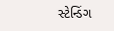સ્ટેન્ડિંગ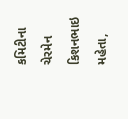કમિટીના ચેરમેન કિશનભાઇ મહેતા,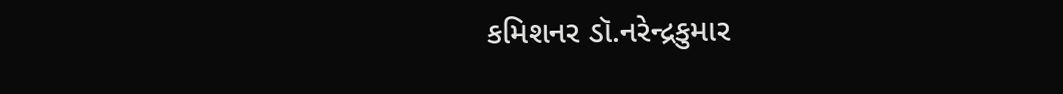કમિશનર ડૉ.નરેન્દ્રકુમાર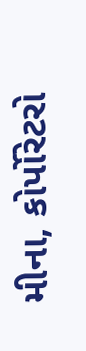મીના, કોર્પોરેટરો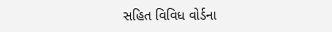સહિત વિવિધ વોર્ડના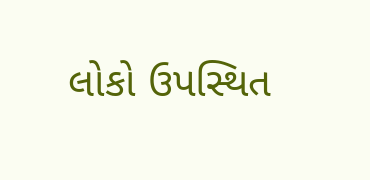લોકો ઉપસ્થિત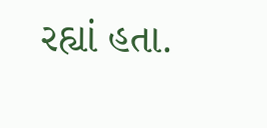રહ્યાં હતા.